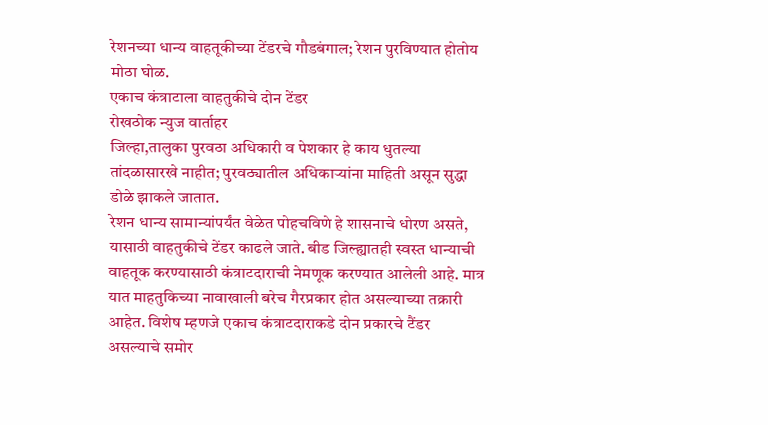रेशनच्या धान्य वाहतूकीच्या टेंडरचे गौडबंगाल; रेशन पुरविण्यात होतोय मोठा घोळ.
एकाच कंत्राटाला वाहतुकीचे दोन टेंडर
रोखठोक न्युज वार्ताहर
जिल्हा,तालुका पुरवठा अधिकारी व पेशकार हे काय धुतल्या तांदळासारखे नाहीत; पुरवठ्यातील अधिकाऱ्यांना माहिती असून सुद्धा डोळे झाकले जातात.
रेशन धान्य सामान्यांपर्यंत वेळेत पोहचविणे हे शासनाचे धोरण असते, यासाठी वाहतुकीचे टेंडर काढले जाते. बीड जिल्ह्यातही स्वस्त धान्याची वाहतूक करण्यासाठी कंत्राटदाराची नेमणूक करण्यात आलेली आहे. मात्र यात माहतुकिच्या नावाखाली बरेच गैरप्रकार होत असल्याच्या तक्रारी आहेत. विशेष म्हणजे एकाच कंत्राटदाराकडे दोन प्रकारचे टैंडर असल्याचे समोर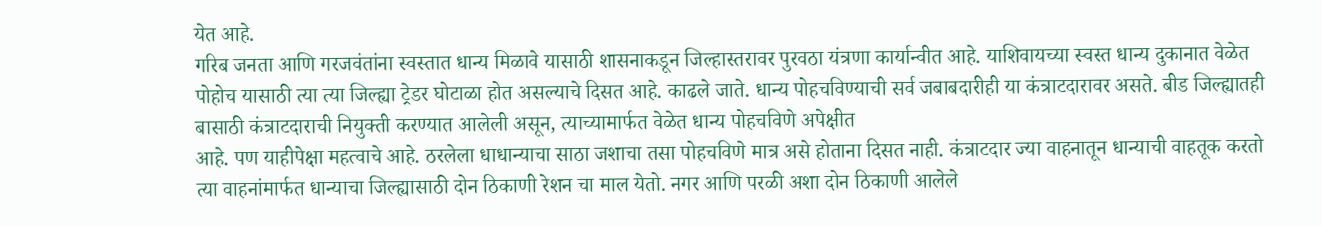येत आहे.
गरिब जनता आणि गरजवंतांना स्वस्तात धान्य मिळावे यासाठी शासनाकडून जिल्हास्तरावर पुरवठा यंत्रणा कार्यान्वीत आहे. याशिवायच्या स्वस्त धान्य दुकानात वेळेत पोहोच यासाठी त्या त्या जिल्ह्या ट्रेडर घोटाळा होत असल्याचे दिसत आहे. काढले जाते. धान्य पोहचविण्याची सर्व जबाबदारीही या कंत्राटदारावर असते. बीड जिल्ह्यातही बासाठी कंत्राटदाराची नियुक्ती करण्यात आलेली असून, त्याच्यामार्फत वेळेत धान्य पोहचविणे अपेक्षीत
आहे. पण याहीपेक्षा महत्वाचे आहे. ठरलेला धाधान्याचा साठा जशाचा तसा पोहचविणे मात्र असे होताना दिसत नाही. कंत्राटदार ज्या वाहनातून धान्याची वाहतूक करतो त्या वाहनांमार्फत धान्याचा जिल्ह्यासाठी दोन ठिकाणी रेशन चा माल येतो. नगर आणि परळी अशा दोन ठिकाणी आलेले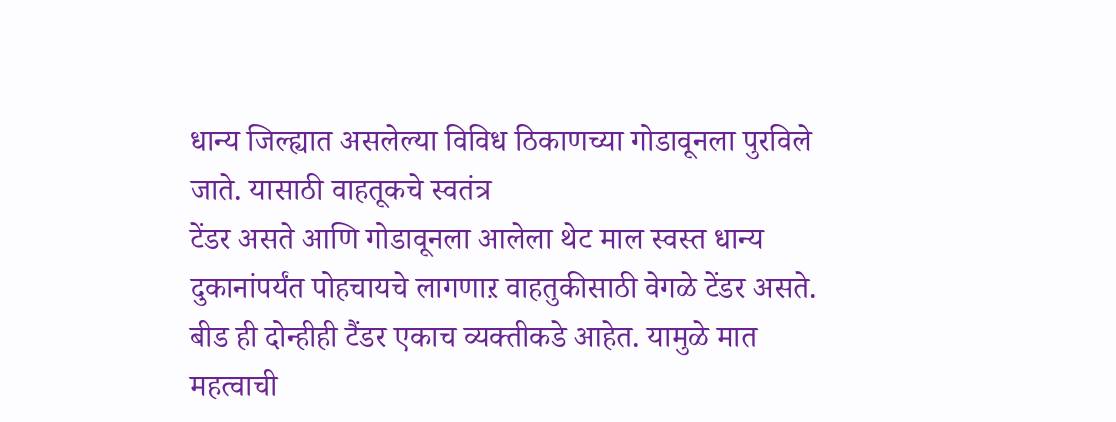धान्य जिल्ह्यात असलेल्या विविध ठिकाणच्या गोडावूनला पुरविले जाते. यासाठी वाहतूकचे स्वतंत्र
टेंडर असते आणि गोडावूनला आलेला थेट माल स्वस्त धान्य दुकानांपर्यंत पोहचायचे लागणाऱ वाहतुकीसाठी वेगळे टेंडर असते. बीड ही दोन्हीही टैंडर एकाच व्यक्तीकडे आहेत. यामुळे मात महत्वाची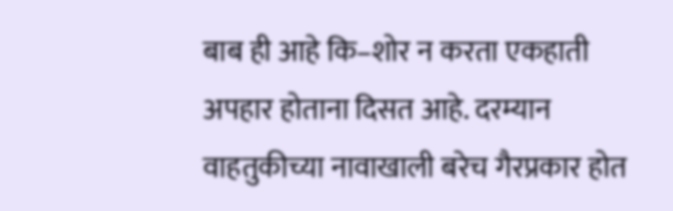बाब ही आहे कि–शोर न करता एकहाती अपहार होताना दिसत आहे. दरम्यान वाहतुकीच्या नावाखाली बरेच गैरप्रकार होत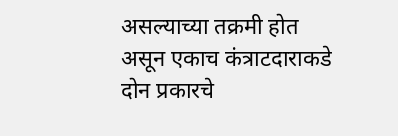असल्याच्या तक्रमी होत असून एकाच कंत्राटदाराकडे दोन प्रकारचे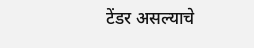टेंडर असल्याचे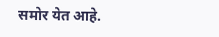समोर येत आहे.